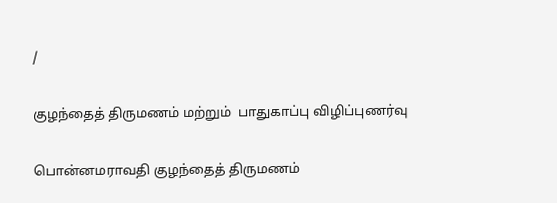/

குழந்தைத் திருமணம் மற்றும்  பாதுகாப்பு விழிப்புணர்வு

பொன்னமராவதி குழந்தைத் திருமணம்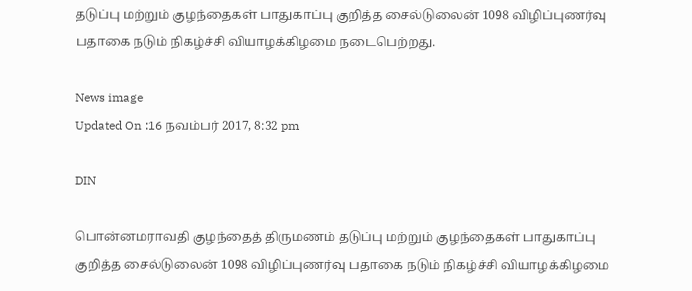தடுப்பு மற்றும் குழந்தைகள் பாதுகாப்பு குறித்த சைல்டுலைன் 1098 விழிப்புணர்வு பதாகை நடும் நிகழ்ச்சி வியாழக்கிழமை நடைபெற்றது.

News image
Updated On :16 நவம்பர் 2017, 8:32 pm

DIN

பொன்னமராவதி குழந்தைத் திருமணம் தடுப்பு மற்றும் குழந்தைகள் பாதுகாப்பு குறித்த சைல்டுலைன் 1098 விழிப்புணர்வு பதாகை நடும் நிகழ்ச்சி வியாழக்கிழமை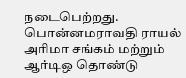நடைபெற்றது.
பொன்னமராவதி ராயல் அரிமா சங்கம் மற்றும் ஆர்டிஒ தொண்டு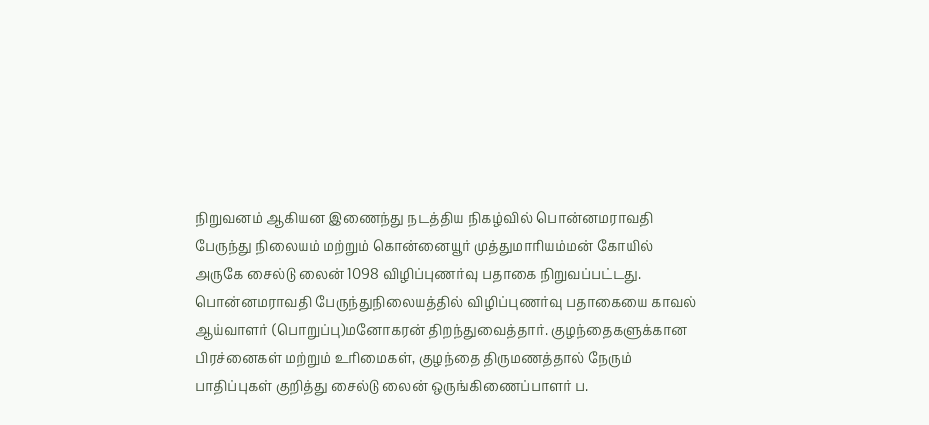நிறுவனம் ஆகியன இணைந்து நடத்திய நிகழ்வில் பொன்னமராவதி பேருந்து நிலையம் மற்றும் கொன்னையூர் முத்துமாரியம்மன் கோயில் அருகே சைல்டு லைன் 1098 விழிப்புணர்வு பதாகை நிறுவப்பட்டது.  பொன்னமராவதி பேருந்துநிலையத்தில் விழிப்புணர்வு பதாகையை காவல் ஆய்வாளர் (பொறுப்பு)மனோகரன் திறந்துவைத்தார். குழந்தைகளுக்கான பிரச்னைகள் மற்றும் உரிமைகள், குழந்தை திருமணத்தால் நேரும் பாதிப்புகள் குறித்து சைல்டு லைன் ஒருங்கிணைப்பாளர் ப.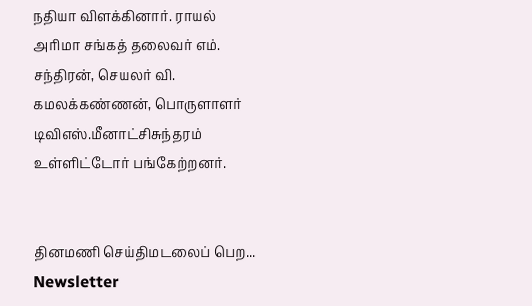நதியா விளக்கினார். ராயல் அரிமா சங்கத் தலைவர் எம். சந்திரன், செயலர் வி. கமலக்கண்ணன், பொருளாளர் டிவிஎஸ்.மீனாட்சிசுந்தரம் உள்ளிட்டோர் பங்கேற்றனர்.


தினமணி செய்திமடலைப் பெற... Newsletter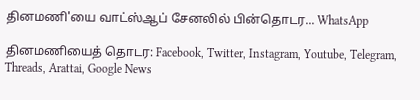தினமணி'யை வாட்ஸ்ஆப் சேனலில் பின்தொடர... WhatsApp

தினமணியைத் தொடர: Facebook, Twitter, Instagram, Youtube, Telegram, Threads, Arattai, Google News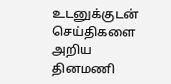உடனுக்குடன் செய்திகளை அறிய தினமணி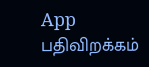App பதிவிறக்கம்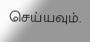செய்யவும்.